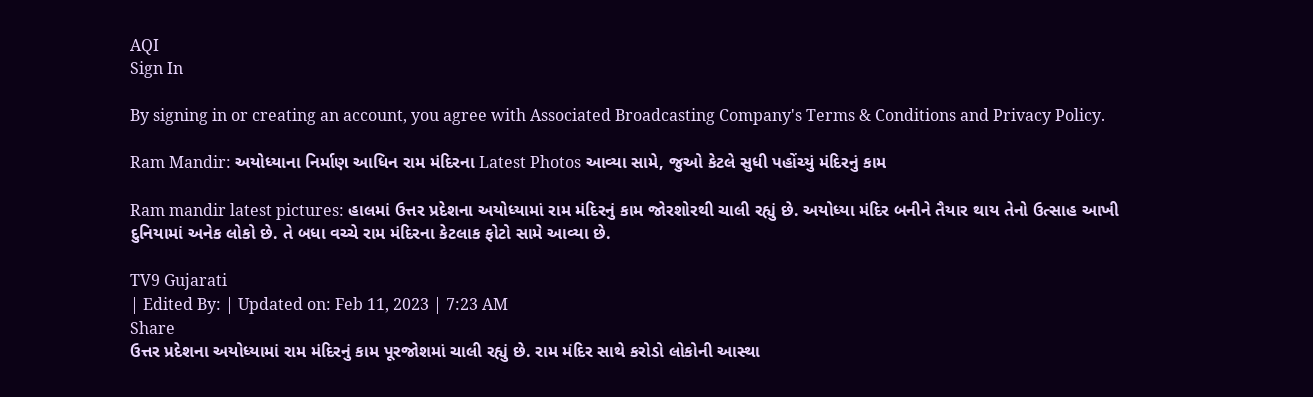AQI
Sign In

By signing in or creating an account, you agree with Associated Broadcasting Company's Terms & Conditions and Privacy Policy.

Ram Mandir: અયોધ્યાના નિર્માણ આધિન રામ મંદિરના Latest Photos આવ્યા સામે, જુઓ કેટલે સુધી પહોંચ્યું મંદિરનું કામ

Ram mandir latest pictures: હાલમાં ઉત્તર પ્રદેશના અયોધ્યામાં રામ મંદિરનું કામ જોરશોરથી ચાલી રહ્યું છે. અયોધ્યા મંદિર બનીને તૈયાર થાય તેનો ઉત્સાહ આખી દુનિયામાં અનેક લોકો છે. તે બધા વચ્ચે રામ મંદિરના કેટલાક ફોટો સામે આવ્યા છે.

TV9 Gujarati
| Edited By: | Updated on: Feb 11, 2023 | 7:23 AM
Share
ઉત્તર પ્રદેશના અયોધ્યામાં રામ મંદિરનું કામ પૂરજોશમાં ચાલી રહ્યું છે. રામ મંદિર સાથે કરોડો લોકોની આસ્થા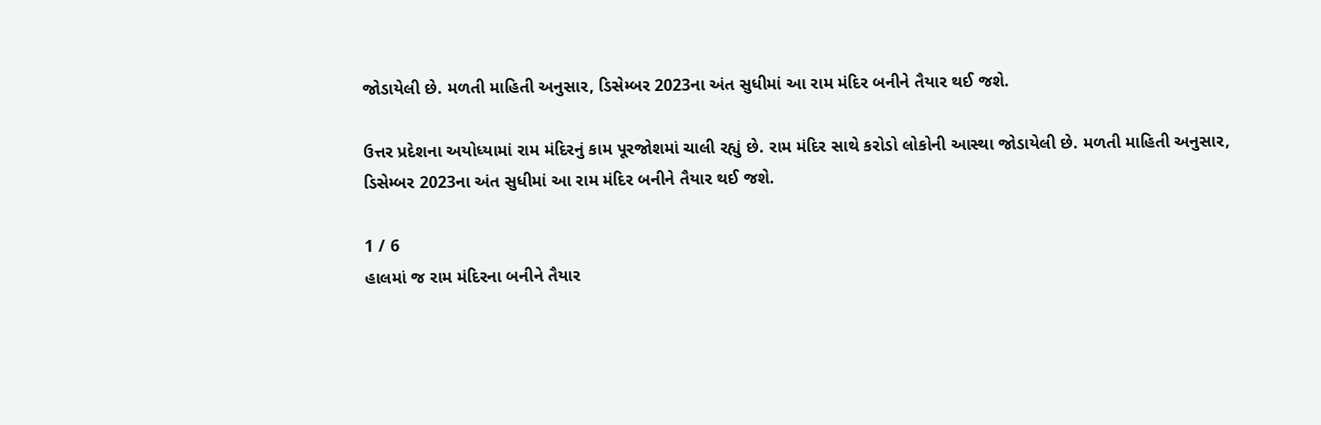જોડાયેલી છે. મળતી માહિતી અનુસાર, ડિસેમ્બર 2023ના અંત સુધીમાં આ રામ મંદિર બનીને તૈયાર થઈ જશે.

ઉત્તર પ્રદેશના અયોધ્યામાં રામ મંદિરનું કામ પૂરજોશમાં ચાલી રહ્યું છે. રામ મંદિર સાથે કરોડો લોકોની આસ્થા જોડાયેલી છે. મળતી માહિતી અનુસાર, ડિસેમ્બર 2023ના અંત સુધીમાં આ રામ મંદિર બનીને તૈયાર થઈ જશે.

1 / 6
હાલમાં જ રામ મંદિરના બનીને તૈયાર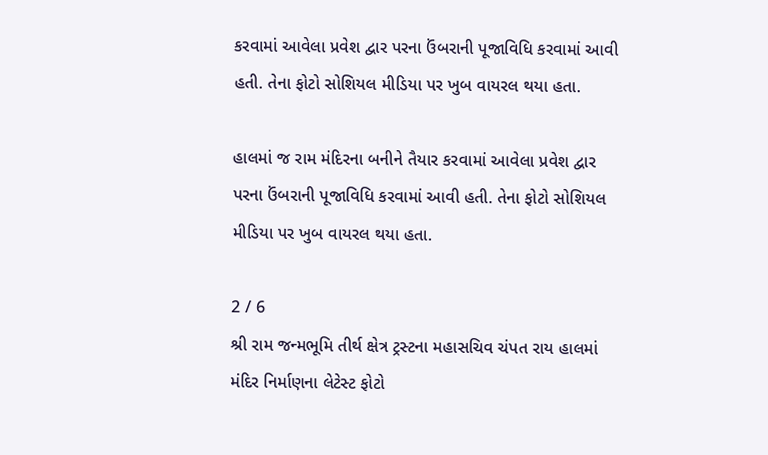કરવામાં આવેલા પ્રવેશ દ્વાર પરના ઉંબરાની પૂજાવિધિ કરવામાં આવી હતી. તેના ફોટો સોશિયલ મીડિયા પર ખુબ વાયરલ થયા હતા.

હાલમાં જ રામ મંદિરના બનીને તૈયાર કરવામાં આવેલા પ્રવેશ દ્વાર પરના ઉંબરાની પૂજાવિધિ કરવામાં આવી હતી. તેના ફોટો સોશિયલ મીડિયા પર ખુબ વાયરલ થયા હતા.

2 / 6
શ્રી રામ જન્મભૂમિ તીર્થ ક્ષેત્ર ટ્રસ્ટના મહાસચિવ ચંપત રાય હાલમાં મંદિર નિર્માણના લેટેસ્ટ ફોટો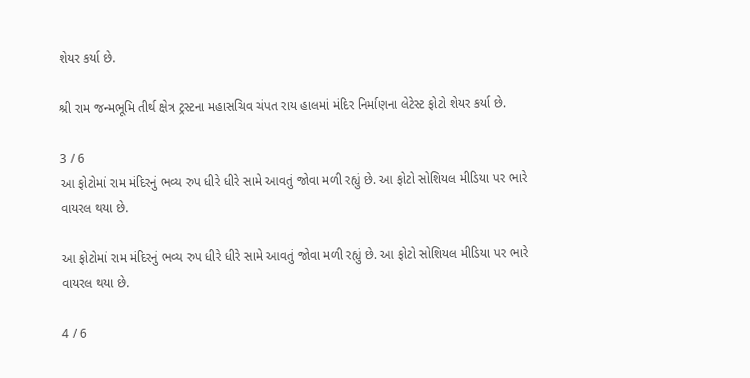શેયર કર્યા છે.

શ્રી રામ જન્મભૂમિ તીર્થ ક્ષેત્ર ટ્રસ્ટના મહાસચિવ ચંપત રાય હાલમાં મંદિર નિર્માણના લેટેસ્ટ ફોટો શેયર કર્યા છે.

3 / 6
આ ફોટોમાં રામ મંદિરનું ભવ્ય રુપ ધીરે ધીરે સામે આવતું જોવા મળી રહ્યું છે. આ ફોટો સોશિયલ મીડિયા પર ભારે વાયરલ થયા છે.

આ ફોટોમાં રામ મંદિરનું ભવ્ય રુપ ધીરે ધીરે સામે આવતું જોવા મળી રહ્યું છે. આ ફોટો સોશિયલ મીડિયા પર ભારે વાયરલ થયા છે.

4 / 6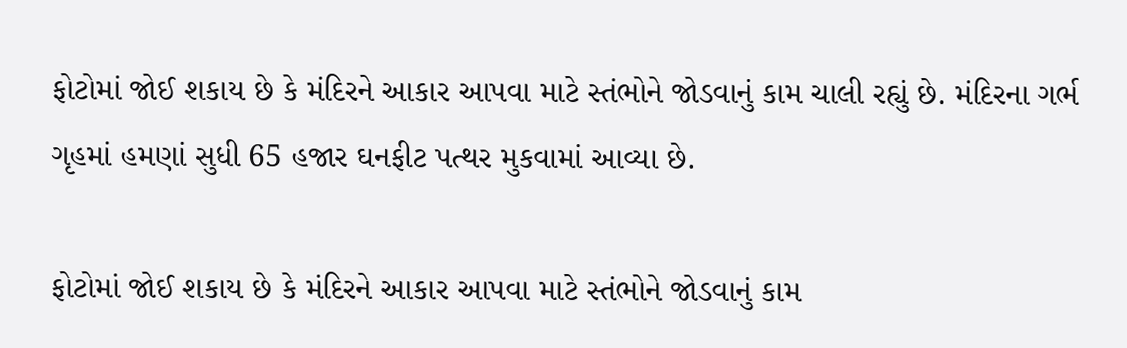ફોટોમાં જોઈ શકાય છે કે મંદિરને આકાર આપવા માટે સ્તંભોને જોડવાનું કામ ચાલી રહ્યું છે. મંદિરના ગર્ભ ગૃહમાં હમણાં સુધી 65 હજાર ઘનફીટ પત્થર મુકવામાં આવ્યા છે.

ફોટોમાં જોઈ શકાય છે કે મંદિરને આકાર આપવા માટે સ્તંભોને જોડવાનું કામ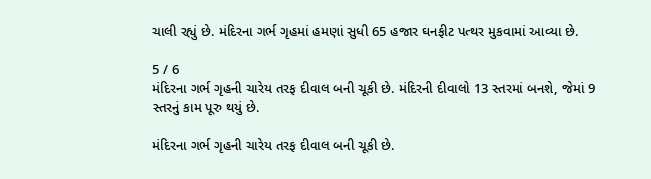ચાલી રહ્યું છે. મંદિરના ગર્ભ ગૃહમાં હમણાં સુધી 65 હજાર ઘનફીટ પત્થર મુકવામાં આવ્યા છે.

5 / 6
મંદિરના ગર્ભ ગૃહની ચારેય તરફ દીવાલ બની ચૂકી છે. મંદિરની દીવાલો 13 સ્તરમાં બનશે, જેમાં 9 સ્તરનું કામ પૂરુ થયું છે.

મંદિરના ગર્ભ ગૃહની ચારેય તરફ દીવાલ બની ચૂકી છે.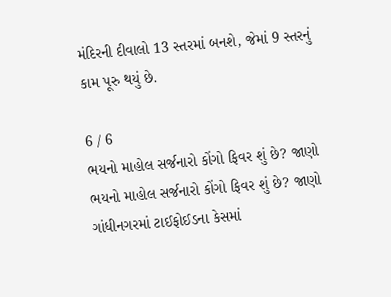મંદિરની દીવાલો 13 સ્તરમાં બનશે, જેમાં 9 સ્તરનું કામ પૂરુ થયું છે.

6 / 6
ભયનો માહોલ સર્જનારો કોંગો ફિવર શું છે? જાણો
ભયનો માહોલ સર્જનારો કોંગો ફિવર શું છે? જાણો
ગાંધીનગરમાં ટાઈફોઈડના કેસમાં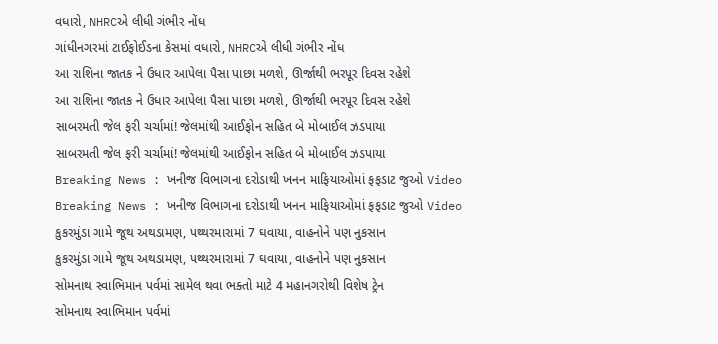વધારો, NHRCએ લીધી ગંભીર નોંધ
ગાંધીનગરમાં ટાઈફોઈડના કેસમાં વધારો, NHRCએ લીધી ગંભીર નોંધ
આ રાશિના જાતક ને ઉધાર આપેલા પૈસા પાછા મળશે, ઊર્જાથી ભરપૂર દિવસ રહેશે
આ રાશિના જાતક ને ઉધાર આપેલા પૈસા પાછા મળશે, ઊર્જાથી ભરપૂર દિવસ રહેશે
સાબરમતી જેલ ફરી ચર્ચામાં! જેલમાંથી આઈફોન સહિત બે મોબાઈલ ઝડપાયા
સાબરમતી જેલ ફરી ચર્ચામાં! જેલમાંથી આઈફોન સહિત બે મોબાઈલ ઝડપાયા
Breaking News : ખનીજ વિભાગના દરોડાથી ખનન માફિયાઓમાં ફફડાટ જુઓ Video
Breaking News : ખનીજ વિભાગના દરોડાથી ખનન માફિયાઓમાં ફફડાટ જુઓ Video
કુકરમુંડા ગામે જૂથ અથડામણ, પથ્થરમારામાં 7 ઘવાયા, વાહનોને પણ નુકસાન
કુકરમુંડા ગામે જૂથ અથડામણ, પથ્થરમારામાં 7 ઘવાયા, વાહનોને પણ નુકસાન
સોમનાથ સ્વાભિમાન પર્વમાં સામેલ થવા ભક્તો માટે 4 મહાનગરોથી વિશેષ ટ્રેન
સોમનાથ સ્વાભિમાન પર્વમાં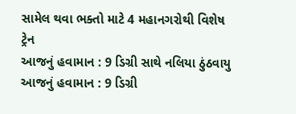સામેલ થવા ભક્તો માટે 4 મહાનગરોથી વિશેષ ટ્રેન
આજનું હવામાન : 9 ડિગ્રી સાથે નલિયા ઠુંઠવાયુ
આજનું હવામાન : 9 ડિગ્રી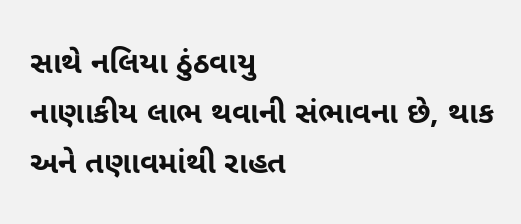સાથે નલિયા ઠુંઠવાયુ
નાણાકીય લાભ થવાની સંભાવના છે, થાક અને તણાવમાંથી રાહત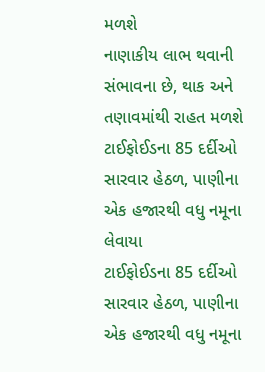મળશે
નાણાકીય લાભ થવાની સંભાવના છે, થાક અને તણાવમાંથી રાહત મળશે
ટાઈફોઈડના 85 દર્દીઓ સારવાર હેઠળ, પાણીના એક હજારથી વધુ નમૂના લેવાયા
ટાઈફોઈડના 85 દર્દીઓ સારવાર હેઠળ, પાણીના એક હજારથી વધુ નમૂના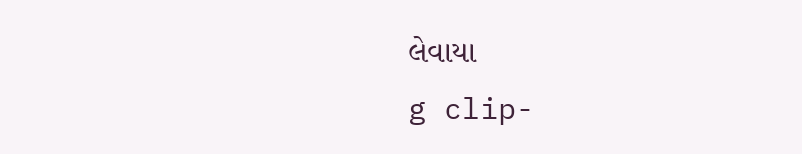લેવાયા
g clip-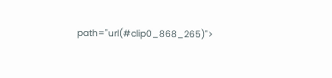path="url(#clip0_868_265)">